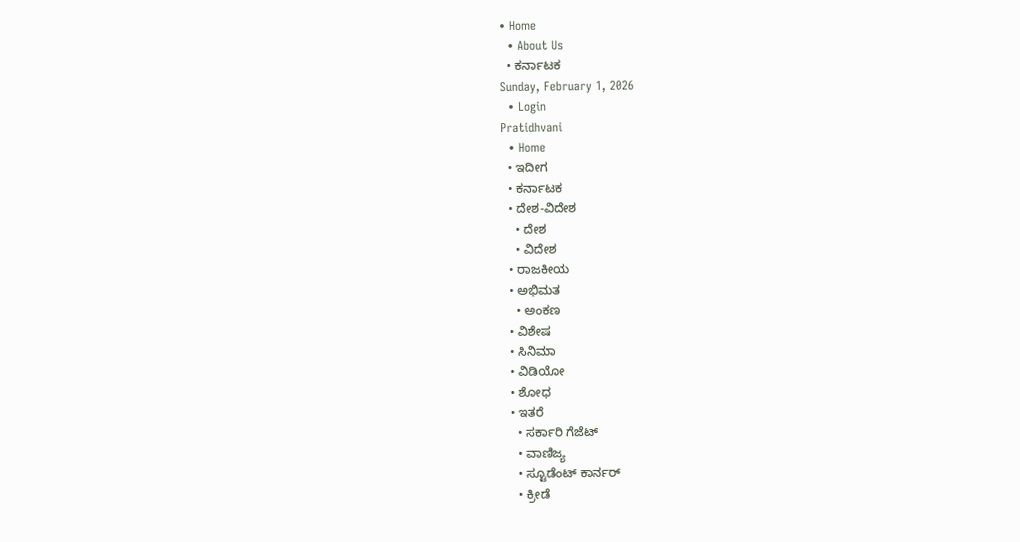• Home
  • About Us
  • ಕರ್ನಾಟಕ
Sunday, February 1, 2026
  • Login
Pratidhvani
  • Home
  • ಇದೀಗ
  • ಕರ್ನಾಟಕ
  • ದೇಶ-ವಿದೇಶ
    • ದೇಶ
    • ವಿದೇಶ
  • ರಾಜಕೀಯ
  • ಅಭಿಮತ
    • ಅಂಕಣ
  • ವಿಶೇಷ
  • ಸಿನಿಮಾ
  • ವಿಡಿಯೋ
  • ಶೋಧ
  • ಇತರೆ
    • ಸರ್ಕಾರಿ ಗೆಜೆಟ್
    • ವಾಣಿಜ್ಯ
    • ಸ್ಟೂಡೆಂಟ್‌ ಕಾರ್ನರ್
    • ಕ್ರೀಡೆ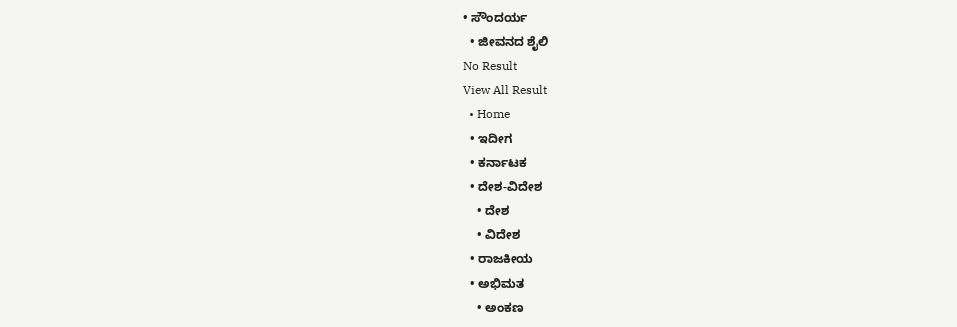• ಸೌಂದರ್ಯ
  • ಜೀವನದ ಶೈಲಿ
No Result
View All Result
  • Home
  • ಇದೀಗ
  • ಕರ್ನಾಟಕ
  • ದೇಶ-ವಿದೇಶ
    • ದೇಶ
    • ವಿದೇಶ
  • ರಾಜಕೀಯ
  • ಅಭಿಮತ
    • ಅಂಕಣ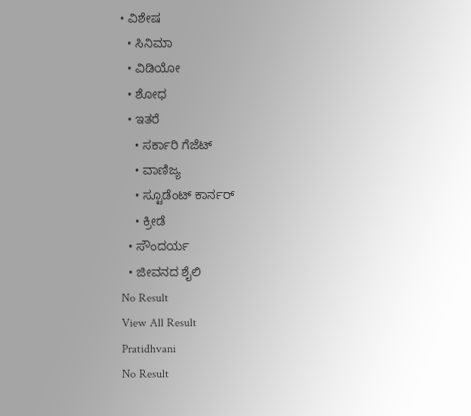• ವಿಶೇಷ
  • ಸಿನಿಮಾ
  • ವಿಡಿಯೋ
  • ಶೋಧ
  • ಇತರೆ
    • ಸರ್ಕಾರಿ ಗೆಜೆಟ್
    • ವಾಣಿಜ್ಯ
    • ಸ್ಟೂಡೆಂಟ್‌ ಕಾರ್ನರ್
    • ಕ್ರೀಡೆ
  • ಸೌಂದರ್ಯ
  • ಜೀವನದ ಶೈಲಿ
No Result
View All Result
Pratidhvani
No Result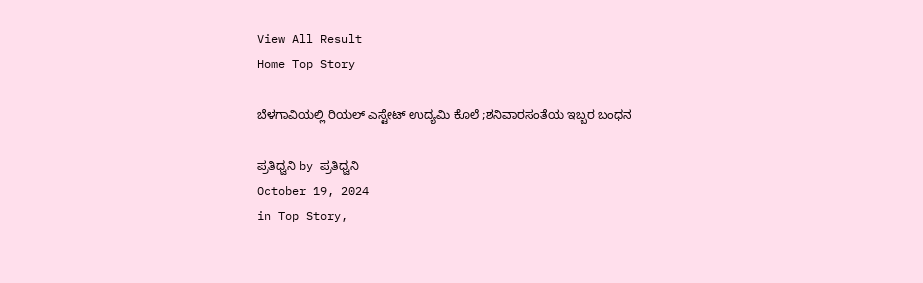View All Result
Home Top Story

ಬೆಳಗಾವಿಯಲ್ಲಿ ರಿಯಲ್‌ ಎಸ್ಟೇಟ್‌ ಉದ್ಯಮಿ ಕೊಲೆ ;ಶನಿವಾರಸಂತೆಯ ಇಬ್ಬರ ಬಂಧನ

ಪ್ರತಿಧ್ವನಿ by ಪ್ರತಿಧ್ವನಿ
October 19, 2024
in Top Story,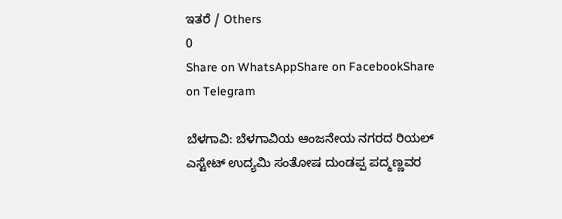ಇತರೆ / Others
0
Share on WhatsAppShare on FacebookShare on Telegram

ಬೆಳಗಾವಿ: ಬೆಳಗಾವಿಯ ಆಂಜನೇಯ ನಗರದ ರಿಯಲ್‌ ಎಸ್ಟೇಟ್‌ ಉದ್ಯಮಿ ಸಂತೋಷ ದುಂಡಪ್ಪ ಪದ್ಮಣ್ಣವರ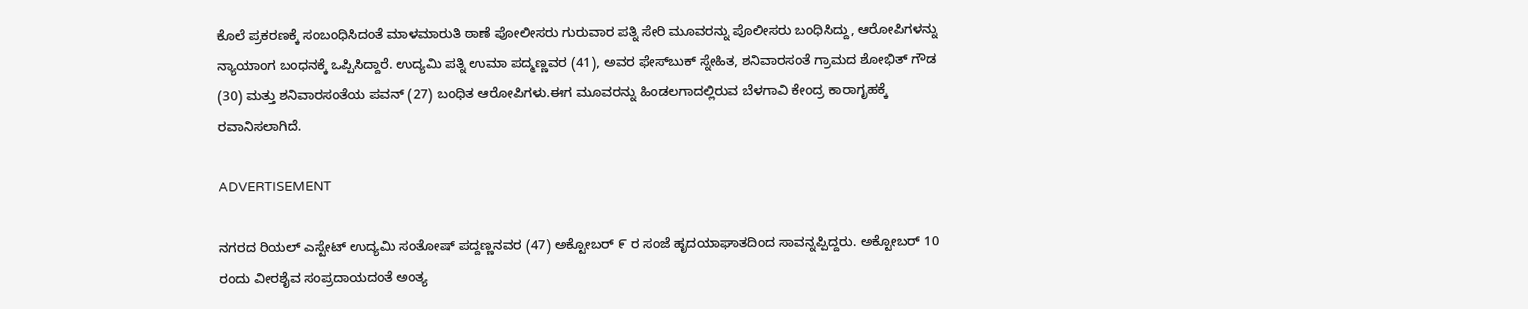ಕೊಲೆ ಪ್ರಕರಣಕ್ಕೆ ಸಂಬಂಧಿಸಿದಂತೆ ಮಾಳಮಾರುತಿ ಠಾಣೆ ಪೋಲೀಸರು ಗುರುವಾರ ಪತ್ನಿ ಸೇರಿ ಮೂವರನ್ನು ಪೊಲೀಸರು ಬಂಧಿಸಿದ್ದು, ಆರೋಪಿಗಳನ್ನು ನ್ಯಾಯಾಂಗ ಬಂಧನಕ್ಕೆ ಒಪ್ಪಿಸಿದ್ದಾರೆ. ಉದ್ಯಮಿ ಪತ್ನಿ ಉಮಾ ಪದ್ಮಣ್ಣವರ (41), ಅವರ ಫೇಸ್‌ಬುಕ್‌ ಸ್ನೇಹಿತ, ಶನಿವಾರಸಂತೆ ಗ್ರಾಮದ ಶೋಭಿತ್‌ ಗೌಡ (30) ಮತ್ತು ಶನಿವಾರಸಂತೆಯ ಪವನ್‌ (27) ಬಂಧಿತ ಆರೋಪಿಗಳು.ಈಗ ಮೂವರನ್ನು ಹಿಂಡಲಗಾದಲ್ಲಿರುವ ಬೆಳಗಾವಿ ಕೇಂದ್ರ ಕಾರಾಗೃಹಕ್ಕೆ ರವಾನಿಸಲಾಗಿದೆ.

ADVERTISEMENT

ನಗರದ ರಿಯಲ್‌ ಎಸ್ಟೇಟ್‌ ಉದ್ಯಮಿ ಸಂತೋಷ್‌ ಪದ್ದಣ್ಣನವರ (47) ಅಕ್ಟೋಬರ್‌ ೯ ರ ಸಂಜೆ ಹೃದಯಾಘಾತದಿಂದ ಸಾವನ್ನಪ್ಪಿದ್ದರು. ಅಕ್ಟೋಬರ್‌ 10 ರಂದು ವೀರಶೈವ ಸಂಪ್ರದಾಯದಂತೆ ಅಂತ್ಯ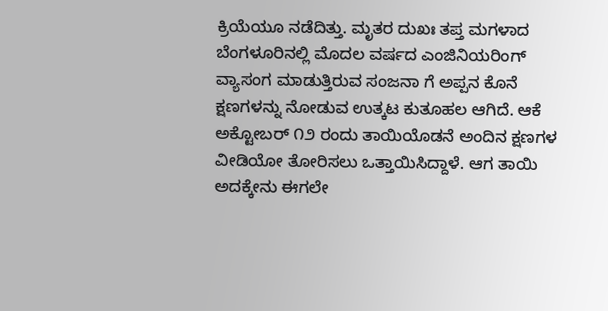ಕ್ರಿಯೆಯೂ ನಡೆದಿತ್ತು. ಮೃತರ ದುಖಃ ತಪ್ತ ಮಗಳಾದ ಬೆಂಗಳೂರಿನಲ್ಲಿ ಮೊದಲ ವರ್ಷದ ಎಂಜಿನಿಯರಿಂಗ್‌ ವ್ಯಾಸಂಗ ಮಾಡುತ್ತಿರುವ ಸಂಜನಾ ಗೆ ಅಪ್ಪನ ಕೊನೆ ಕ್ಷಣಗಳನ್ನು ನೋಡುವ ಉತ್ಕಟ ಕುತೂಹಲ ಆಗಿದೆ. ಆಕೆ ಅಕ್ಟೋಬರ್‌ ೧೨ ರಂದು ತಾಯಿಯೊಡನೆ ಅಂದಿನ ಕ್ಷಣಗಳ ವೀಡಿಯೋ ತೋರಿಸಲು ಒತ್ತಾಯಿಸಿದ್ದಾಳೆ. ಆಗ ತಾಯಿ ಅದಕ್ಕೇನು ಈಗಲೇ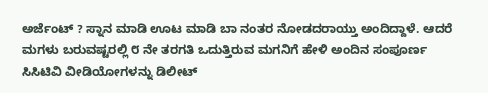ಅರ್ಜೆಂಟ್‌ ? ಸ್ನಾನ ಮಾಡಿ ಊಟ ಮಾಡಿ ಬಾ ನಂತರ ನೋಡದರಾಯ್ತು ಅಂದಿದ್ದಾಳೆ. ಆದರೆ ಮಗಳು ಬರುವಷ್ಟರಲ್ಲಿ ೮ ನೇ ತರಗತಿ ಒದುತ್ತಿರುವ ಮಗನಿಗೆ ಹೇಳಿ ಅಂದಿನ ಸಂಪೂರ್ಣ ಸಿಸಿಟಿವಿ ವೀಡಿಯೋಗಳನ್ನು ಡಿಲೀಟ್‌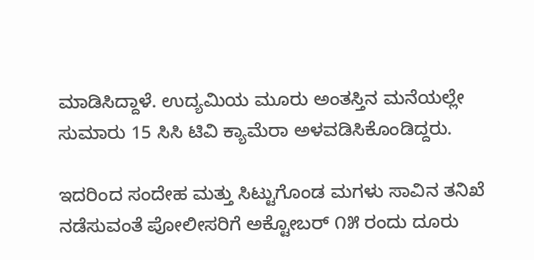ಮಾಡಿಸಿದ್ದಾಳೆ. ಉದ್ಯಮಿಯ ಮೂರು ಅಂತಸ್ತಿನ ಮನೆಯಲ್ಲೇ ಸುಮಾರು 15 ಸಿಸಿ ಟಿವಿ ಕ್ಯಾಮೆರಾ ಅಳವಡಿಸಿಕೊಂಡಿದ್ದರು.

ಇದರಿಂದ ಸಂದೇಹ ಮತ್ತು ಸಿಟ್ಟುಗೊಂಡ ಮಗಳು ಸಾವಿನ ತನಿಖೆ ನಡೆಸುವಂತೆ ಪೋಲೀಸರಿಗೆ ಅಕ್ಟೋಬರ್‌ ೧೫ ರಂದು ದೂರು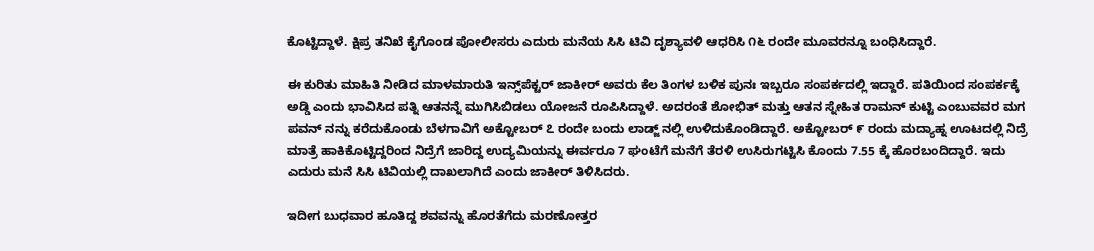ಕೊಟ್ಟಿದ್ದಾಳೆ. ಕ್ಷಿಪ್ರ ತನಿಖೆ ಕೈಗೊಂಡ ಪೋಲೀಸರು ಎದುರು ಮನೆಯ ಸಿಸಿ ಟಿವಿ ದೃಶ್ಯಾವಳಿ ಆಧರಿಸಿ ೧೬ ರಂದೇ ಮೂವರನ್ನೂ ಬಂಧಿಸಿದ್ದಾರೆ.

ಈ ಕುರಿತು ಮಾಹಿತಿ ನೀಡಿದ ಮಾಳಮಾರುತಿ ಇನ್ಸ್‌ಪೆಕ್ಟರ್‌ ಜಾಕೀರ್‌ ಅವರು ಕೆಲ ತಿಂಗಳ ಬಳಿಕ ಪುನಃ ಇಬ್ಬರೂ ಸಂಪರ್ಕದಲ್ಲಿ ಇದ್ದಾರೆ. ಪತಿಯಿಂದ ಸಂಪರ್ಕಕ್ಕೆ ಅಡ್ಡಿ ಎಂದು ಭಾವಿಸಿದ ಪತ್ನಿ ಆತನನ್ನೆ ಮುಗಿಸಿಬಿಡಲು ಯೋಜನೆ ರೂಪಿಸಿದ್ದಾಳೆ. ಅದರಂತೆ ಶೋಭಿತ್‌ ಮತ್ತು ಆತನ ಸ್ನೇಹಿತ ರಾಮನ್‌ ಕುಟ್ಟಿ ಎಂಬುವವರ ಮಗ ಪವನ್‌ ನನ್ನು ಕರೆದುಕೊಂಡು ಬೆಳಗಾವಿಗೆ ಅಕ್ಟೋಬರ್‌ ೭ ರಂದೇ ಬಂದು ಲಾಡ್ಜ್‌ ನಲ್ಲಿ ಉಳಿದುಕೊಂಡಿದ್ದಾರೆ. ಅಕ್ಟೋಬರ್‌ ೯ ರಂದು ಮದ್ಯಾಹ್ನ ಊಟದಲ್ಲಿ ನಿದ್ರೆ ಮಾತ್ರೆ ಹಾಕಿಕೊಟ್ಟಿದ್ದರಿಂದ ನಿದ್ರೆಗೆ ಜಾರಿದ್ದ ಉದ್ಯಮಿಯನ್ನು ಈರ್ವರೂ 7 ಘಂಟೆಗೆ ಮನೆಗೆ ತೆರಳಿ ಉಸಿರುಗಟ್ಟಿಸಿ ಕೊಂದು 7.55 ಕ್ಕೆ ಹೊರಬಂದಿದ್ದಾರೆ. ಇದು ಎದುರು ಮನೆ ಸಿಸಿ ಟಿವಿಯಲ್ಲಿ ದಾಖಲಾಗಿದೆ ಎಂದು ಜಾಕೀರ್‌ ತಿಳಿಸಿದರು.

ಇದೀಗ ಬುಧವಾರ ಹೂತಿದ್ದ ಶವವನ್ನು ಹೊರತೆಗೆದು ಮರಣೋತ್ತರ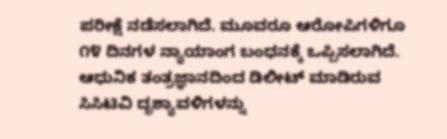ಪರೀಕ್ಷೆ ನಡೆಸಲಾಗಿದೆ. ಮೂವರೂ ಆರೋಪಿಗಳಿಗೂ ೧೪ ದಿನಗಳ ನ್ಯಾಯಾಂಗ ಬಂಧನಕ್ಕೆ ಒಪ್ಪಿಸಲಾಗಿದೆ. ಆಧುನಿಕ ತಂತ್ರಜ್ಞಾನದಿಂದ ಡಿಲೀಟ್‌ ಮಾಡಿರುವ ಸಿಸಿಟಿವಿ ದೃಶ್ಯಾವಳಿಗಳನ್ನು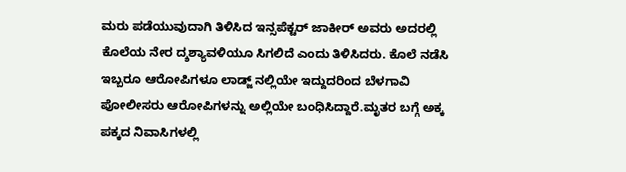ಮರು ಪಡೆಯುವುದಾಗಿ ತಿಳಿಸಿದ ಇನ್ಸಪೆಕ್ಟರ್‌ ಜಾಕೀರ್‌ ಅವರು ಅದರಲ್ಲಿ ಕೊಲೆಯ ನೇರ ದ್ಶಶ್ಯಾವಳಿಯೂ ಸಿಗಲಿದೆ ಎಂದು ತಿಳಿಸಿದರು. ಕೊಲೆ ನಡೆಸಿ ಇಬ್ಬರೂ ಆರೋಪಿಗಳೂ ಲಾಡ್ಜ್‌ ನಲ್ಲಿಯೇ ಇದ್ದುದರಿಂದ ಬೆಳಗಾವಿ ಪೋಲೀಸರು ಆರೋಪಿಗಳನ್ನು ಅಲ್ಲಿಯೇ ಬಂಧಿಸಿದ್ದಾರೆ.ಮೃತರ ಬಗ್ಗೆ ಅಕ್ಕ ಪಕ್ಕದ ನಿವಾಸಿಗಳಲ್ಲಿ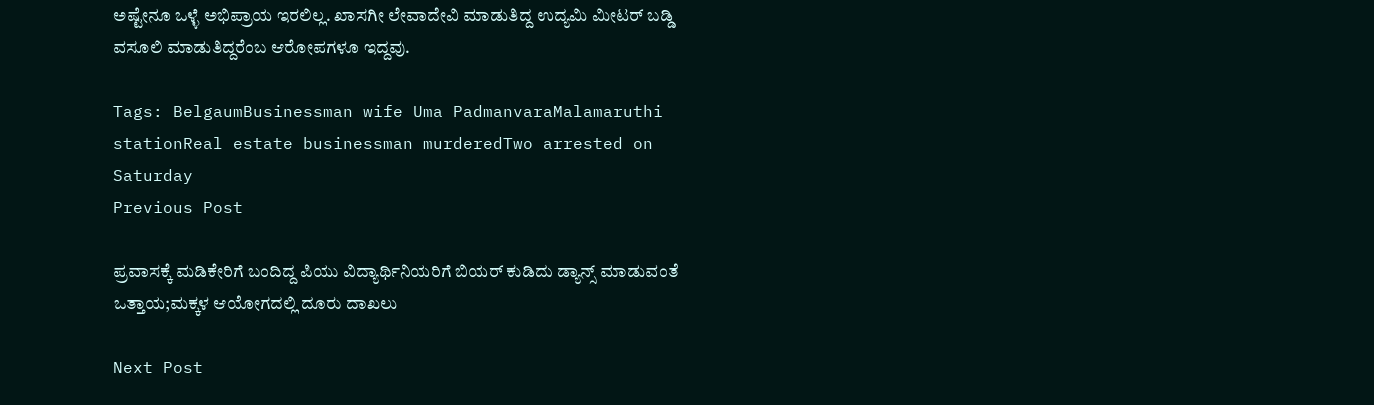ಅಷ್ಟೇನೂ ಒಳ್ಳೆ ಅಭಿಪ್ರಾಯ ಇರಲಿಲ್ಲ. ಖಾಸಗೀ ಲೇವಾದೇವಿ ಮಾಡುತಿದ್ದ ಉದ್ಯಮಿ ಮೀಟರ್ ಬಡ್ಡಿ ವಸೂಲಿ‌ ಮಾಡುತಿದ್ದರೆಂಬ ಆರೋಪಗಳೂ ಇದ್ದವು.

Tags: BelgaumBusinessman wife Uma PadmanvaraMalamaruthi stationReal estate businessman murderedTwo arrested on Saturday
Previous Post

ಪ್ರವಾಸಕ್ಕೆ ಮಡಿಕೇರಿಗೆ ಬಂದಿದ್ದ ಪಿಯು ವಿದ್ಯಾರ್ಥಿನಿಯರಿಗೆ ಬಿಯರ್‌ ಕುಡಿದು ಡ್ಯಾನ್ಸ್‌ ಮಾಡುವಂತೆ ಒತ್ತಾಯ;ಮಕ್ಕಳ ಆಯೋಗದಲ್ಲಿ ದೂರು ದಾಖಲು

Next Post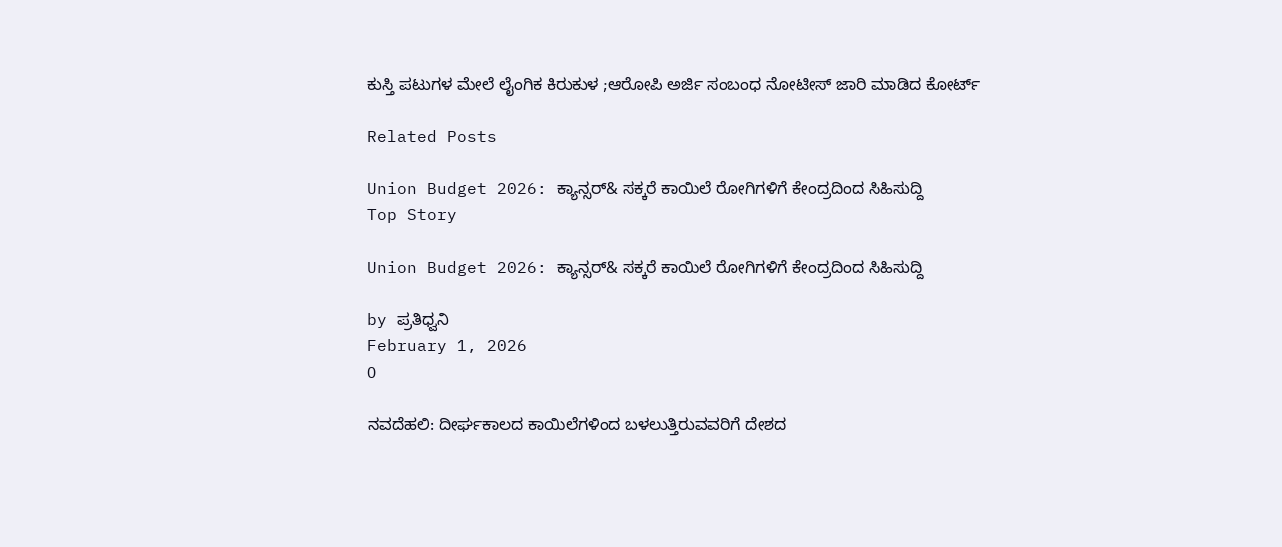ಕುಸ್ತಿ ಪಟುಗಳ ಮೇಲೆ ಲೈಂಗಿಕ ಕಿರುಕುಳ ;ಆರೋಪಿ ಅರ್ಜಿ ಸಂಬಂಧ ನೋಟೀಸ್‌ ಜಾರಿ ಮಾಡಿದ ಕೋರ್ಟ್‌

Related Posts

Union Budget 2026: ಕ್ಯಾನ್ಸರ್& ಸಕ್ಕರೆ ಕಾಯಿಲೆ ರೋಗಿಗಳಿಗೆ ಕೇಂದ್ರದಿಂದ ಸಿಹಿಸುದ್ದಿ
Top Story

Union Budget 2026: ಕ್ಯಾನ್ಸರ್& ಸಕ್ಕರೆ ಕಾಯಿಲೆ ರೋಗಿಗಳಿಗೆ ಕೇಂದ್ರದಿಂದ ಸಿಹಿಸುದ್ದಿ

by ಪ್ರತಿಧ್ವನಿ
February 1, 2026
0

ನವದೆಹಲಿ: ದೀರ್ಘಕಾಲದ ಕಾಯಿಲೆಗಳಿಂದ ಬಳಲುತ್ತಿರುವವರಿಗೆ ದೇಶದ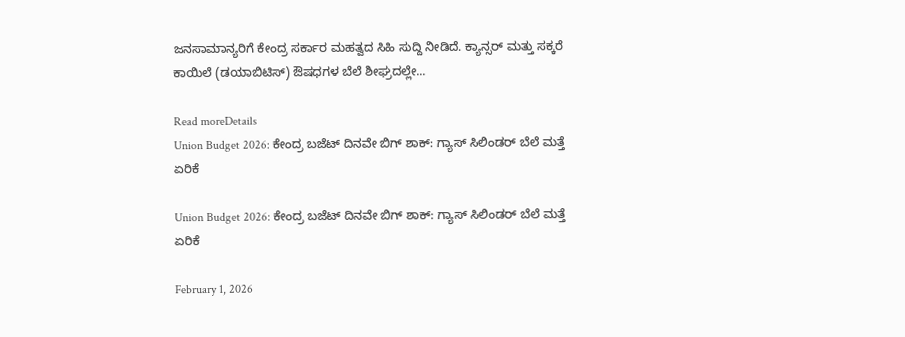ಜನಸಾಮಾನ್ಯರಿಗೆ ಕೇಂದ್ರ ಸರ್ಕಾರ ಮಹತ್ವದ ಸಿಹಿ ಸುದ್ದಿ ನೀಡಿದೆ. ಕ್ಯಾನ್ಸರ್ ಮತ್ತು ಸಕ್ಕರೆ ಕಾಯಿಲೆ (ಡಯಾಬಿಟಿಸ್) ಔಷಧಗಳ ಬೆಲೆ ಶೀಘ್ರದಲ್ಲೇ...

Read moreDetails
Union Budget 2026: ಕೇಂದ್ರ ಬಜೆಟ್‌ ದಿನವೇ ಬಿಗ್‌ ಶಾಕ್: ಗ್ಯಾಸ್ ಸಿಲಿಂಡರ್ ಬೆಲೆ ಮತ್ತೆ ಏರಿಕೆ

Union Budget 2026: ಕೇಂದ್ರ ಬಜೆಟ್‌ ದಿನವೇ ಬಿಗ್‌ ಶಾಕ್: ಗ್ಯಾಸ್ ಸಿಲಿಂಡರ್ ಬೆಲೆ ಮತ್ತೆ ಏರಿಕೆ

February 1, 2026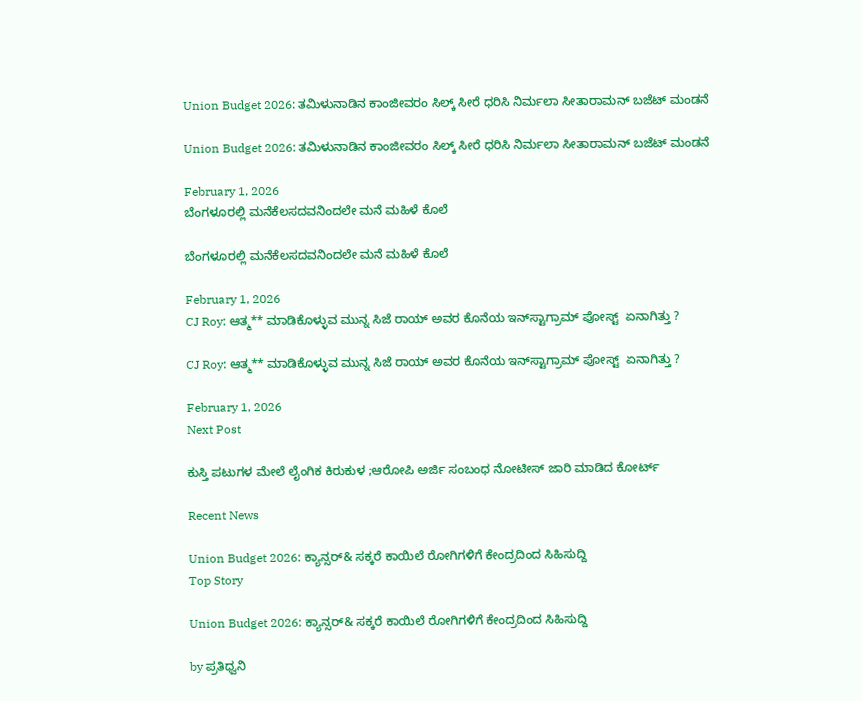Union Budget 2026: ತಮಿಳುನಾಡಿನ ಕಾಂಜೀವರಂ ಸಿಲ್ಕ್ ಸೀರೆ ಧರಿಸಿ ನಿರ್ಮಲಾ ಸೀತಾರಾಮನ್ ಬಜೆಟ್‌ ಮಂಡನೆ

Union Budget 2026: ತಮಿಳುನಾಡಿನ ಕಾಂಜೀವರಂ ಸಿಲ್ಕ್ ಸೀರೆ ಧರಿಸಿ ನಿರ್ಮಲಾ ಸೀತಾರಾಮನ್ ಬಜೆಟ್‌ ಮಂಡನೆ

February 1, 2026
ಬೆಂಗಳೂರಲ್ಲಿ ಮನೆಕೆಲಸದವನಿಂದಲೇ ಮನೆ ಮಹಿಳೆ ಕೊಲೆ

ಬೆಂಗಳೂರಲ್ಲಿ ಮನೆಕೆಲಸದವನಿಂದಲೇ ಮನೆ ಮಹಿಳೆ ಕೊಲೆ

February 1, 2026
CJ Roy: ಆತ್ಮ** ಮಾಡಿಕೊಳ್ಳುವ ಮುನ್ನ ಸಿಜೆ ರಾಯ್ ಅವರ ಕೊನೆಯ ಇನ್‌ಸ್ಟಾಗ್ರಾಮ್ ಪೋಸ್ಟ್  ಏನಾಗಿತ್ತು ?

CJ Roy: ಆತ್ಮ** ಮಾಡಿಕೊಳ್ಳುವ ಮುನ್ನ ಸಿಜೆ ರಾಯ್ ಅವರ ಕೊನೆಯ ಇನ್‌ಸ್ಟಾಗ್ರಾಮ್ ಪೋಸ್ಟ್  ಏನಾಗಿತ್ತು ?

February 1, 2026
Next Post

ಕುಸ್ತಿ ಪಟುಗಳ ಮೇಲೆ ಲೈಂಗಿಕ ಕಿರುಕುಳ ;ಆರೋಪಿ ಅರ್ಜಿ ಸಂಬಂಧ ನೋಟೀಸ್‌ ಜಾರಿ ಮಾಡಿದ ಕೋರ್ಟ್‌

Recent News

Union Budget 2026: ಕ್ಯಾನ್ಸರ್& ಸಕ್ಕರೆ ಕಾಯಿಲೆ ರೋಗಿಗಳಿಗೆ ಕೇಂದ್ರದಿಂದ ಸಿಹಿಸುದ್ದಿ
Top Story

Union Budget 2026: ಕ್ಯಾನ್ಸರ್& ಸಕ್ಕರೆ ಕಾಯಿಲೆ ರೋಗಿಗಳಿಗೆ ಕೇಂದ್ರದಿಂದ ಸಿಹಿಸುದ್ದಿ

by ಪ್ರತಿಧ್ವನಿ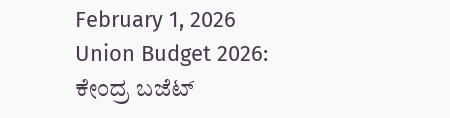February 1, 2026
Union Budget 2026: ಕೇಂದ್ರ ಬಜೆಟ್‌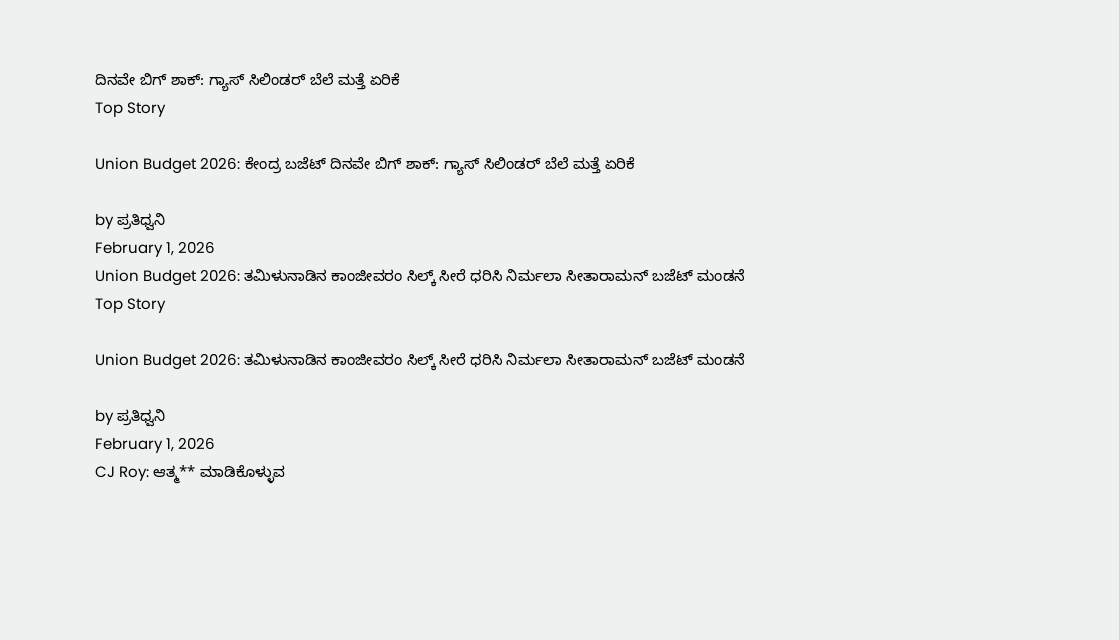ದಿನವೇ ಬಿಗ್‌ ಶಾಕ್: ಗ್ಯಾಸ್ ಸಿಲಿಂಡರ್ ಬೆಲೆ ಮತ್ತೆ ಏರಿಕೆ
Top Story

Union Budget 2026: ಕೇಂದ್ರ ಬಜೆಟ್‌ ದಿನವೇ ಬಿಗ್‌ ಶಾಕ್: ಗ್ಯಾಸ್ ಸಿಲಿಂಡರ್ ಬೆಲೆ ಮತ್ತೆ ಏರಿಕೆ

by ಪ್ರತಿಧ್ವನಿ
February 1, 2026
Union Budget 2026: ತಮಿಳುನಾಡಿನ ಕಾಂಜೀವರಂ ಸಿಲ್ಕ್ ಸೀರೆ ಧರಿಸಿ ನಿರ್ಮಲಾ ಸೀತಾರಾಮನ್ ಬಜೆಟ್‌ ಮಂಡನೆ
Top Story

Union Budget 2026: ತಮಿಳುನಾಡಿನ ಕಾಂಜೀವರಂ ಸಿಲ್ಕ್ ಸೀರೆ ಧರಿಸಿ ನಿರ್ಮಲಾ ಸೀತಾರಾಮನ್ ಬಜೆಟ್‌ ಮಂಡನೆ

by ಪ್ರತಿಧ್ವನಿ
February 1, 2026
CJ Roy: ಆತ್ಮ** ಮಾಡಿಕೊಳ್ಳುವ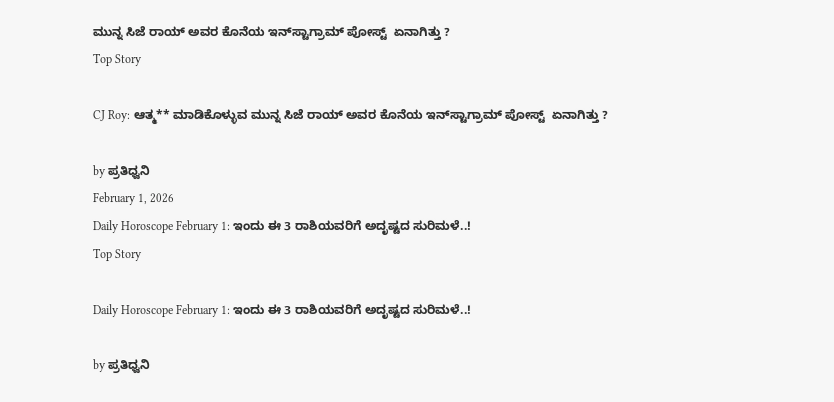ಮುನ್ನ ಸಿಜೆ ರಾಯ್ ಅವರ ಕೊನೆಯ ಇನ್‌ಸ್ಟಾಗ್ರಾಮ್ ಪೋಸ್ಟ್  ಏನಾಗಿತ್ತು ?
Top Story

CJ Roy: ಆತ್ಮ** ಮಾಡಿಕೊಳ್ಳುವ ಮುನ್ನ ಸಿಜೆ ರಾಯ್ ಅವರ ಕೊನೆಯ ಇನ್‌ಸ್ಟಾಗ್ರಾಮ್ ಪೋಸ್ಟ್  ಏನಾಗಿತ್ತು ?

by ಪ್ರತಿಧ್ವನಿ
February 1, 2026
Daily Horoscope February 1: ಇಂದು ಈ 3 ರಾಶಿಯವರಿಗೆ ಅದೃಷ್ಟದ ಸುರಿಮಳೆ..!
Top Story

Daily Horoscope February 1: ಇಂದು ಈ 3 ರಾಶಿಯವರಿಗೆ ಅದೃಷ್ಟದ ಸುರಿಮಳೆ..!

by ಪ್ರತಿಧ್ವನಿ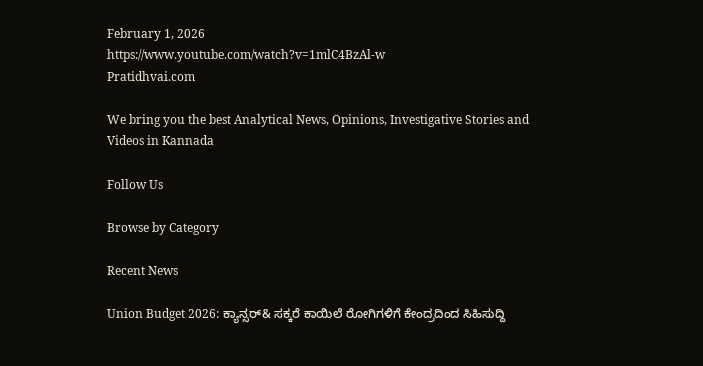February 1, 2026
https://www.youtube.com/watch?v=1mlC4BzAl-w
Pratidhvai.com

We bring you the best Analytical News, Opinions, Investigative Stories and Videos in Kannada

Follow Us

Browse by Category

Recent News

Union Budget 2026: ಕ್ಯಾನ್ಸರ್& ಸಕ್ಕರೆ ಕಾಯಿಲೆ ರೋಗಿಗಳಿಗೆ ಕೇಂದ್ರದಿಂದ ಸಿಹಿಸುದ್ದಿ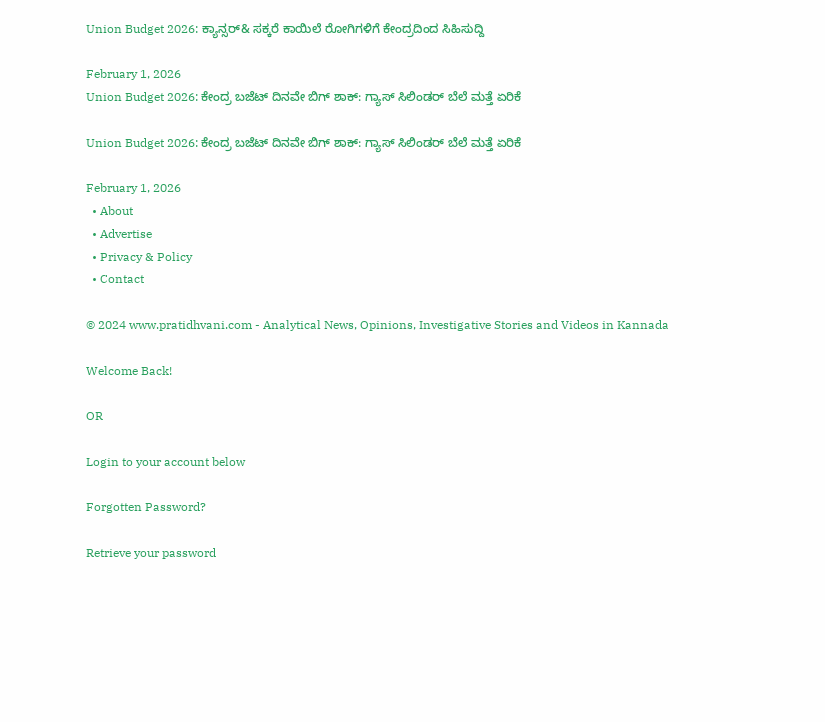Union Budget 2026: ಕ್ಯಾನ್ಸರ್& ಸಕ್ಕರೆ ಕಾಯಿಲೆ ರೋಗಿಗಳಿಗೆ ಕೇಂದ್ರದಿಂದ ಸಿಹಿಸುದ್ದಿ

February 1, 2026
Union Budget 2026: ಕೇಂದ್ರ ಬಜೆಟ್‌ ದಿನವೇ ಬಿಗ್‌ ಶಾಕ್: ಗ್ಯಾಸ್ ಸಿಲಿಂಡರ್ ಬೆಲೆ ಮತ್ತೆ ಏರಿಕೆ

Union Budget 2026: ಕೇಂದ್ರ ಬಜೆಟ್‌ ದಿನವೇ ಬಿಗ್‌ ಶಾಕ್: ಗ್ಯಾಸ್ ಸಿಲಿಂಡರ್ ಬೆಲೆ ಮತ್ತೆ ಏರಿಕೆ

February 1, 2026
  • About
  • Advertise
  • Privacy & Policy
  • Contact

© 2024 www.pratidhvani.com - Analytical News, Opinions, Investigative Stories and Videos in Kannada

Welcome Back!

OR

Login to your account below

Forgotten Password?

Retrieve your password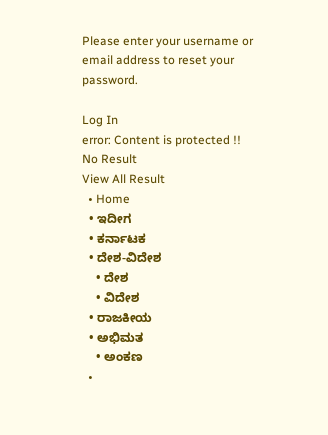Please enter your username or email address to reset your password.

Log In
error: Content is protected !!
No Result
View All Result
  • Home
  • ಇದೀಗ
  • ಕರ್ನಾಟಕ
  • ದೇಶ-ವಿದೇಶ
    • ದೇಶ
    • ವಿದೇಶ
  • ರಾಜಕೀಯ
  • ಅಭಿಮತ
    • ಅಂಕಣ
  •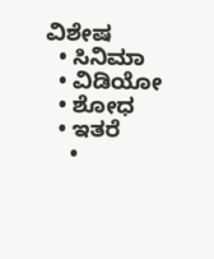ವಿಶೇಷ
  • ಸಿನಿಮಾ
  • ವಿಡಿಯೋ
  • ಶೋಧ
  • ಇತರೆ
    •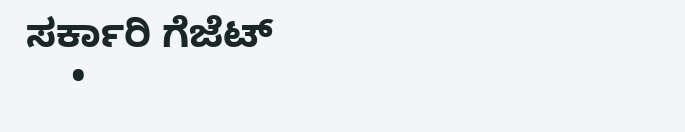ಸರ್ಕಾರಿ ಗೆಜೆಟ್
    •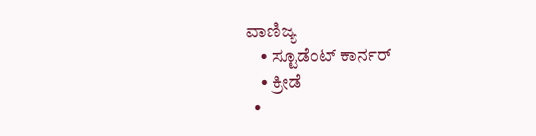ವಾಣಿಜ್ಯ
    • ಸ್ಟೂಡೆಂಟ್‌ ಕಾರ್ನರ್
    • ಕ್ರೀಡೆ
  •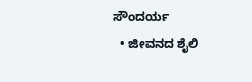ಸೌಂದರ್ಯ
  • ಜೀವನದ ಶೈಲಿ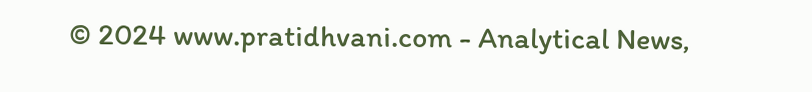© 2024 www.pratidhvani.com - Analytical News,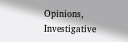Opinions, Investigative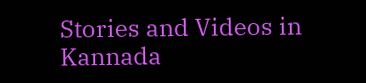Stories and Videos in Kannada